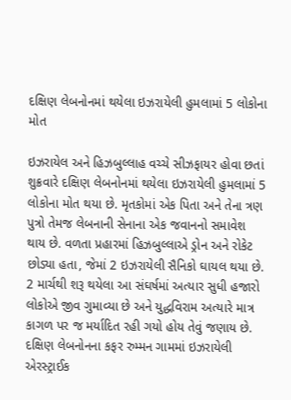દક્ષિણ લેબનોનમાં થયેલા ઇઝરાયેલી હુમલામાં 5 લોકોના મોત

ઇઝરાયેલ અને હિઝબુલ્લાહ વચ્ચે સીઝફાયર હોવા છતાં શુક્રવારે દક્ષિણ લેબનોનમાં થયેલા ઇઝરાયેલી હુમલામાં 5 લોકોના મોત થયા છે. મૃતકોમાં એક પિતા અને તેના ત્રણ પુત્રો તેમજ લેબનાની સેનાના એક જવાનનો સમાવેશ થાય છે. વળતા પ્રહારમાં હિઝબુલ્લાએ ડ્રોન અને રોકેટ છોડ્યા હતા, જેમાં 2 ઇઝરાયેલી સૈનિકો ઘાયલ થયા છે. 2 માર્ચથી શરૂ થયેલા આ સંઘર્ષમાં અત્યાર સુધી હજારો લોકોએ જીવ ગુમાવ્યા છે અને યુદ્ધવિરામ અત્યારે માત્ર કાગળ પર જ મર્યાદિત રહી ગયો હોય તેવું જણાય છે.
દક્ષિણ લેબનોનના કફર રુમ્મન ગામમાં ઇઝરાયેલી એરસ્ટ્રાઈક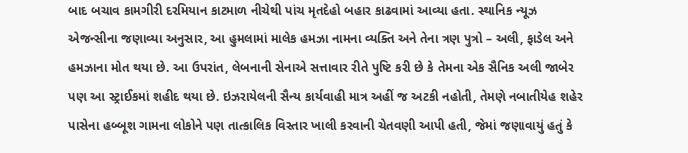બાદ બચાવ કામગીરી દરમિયાન કાટમાળ નીચેથી પાંચ મૃતદેહો બહાર કાઢવામાં આવ્યા હતા. સ્થાનિક ન્યૂઝ એજન્સીના જણાવ્યા અનુસાર, આ હુમલામાં માલેક હમઝા નામના વ્યક્તિ અને તેના ત્રણ પુત્રો – અલી, ફાડેલ અને હમઝાના મોત થયા છે. આ ઉપરાંત, લેબનાની સેનાએ સત્તાવાર રીતે પુષ્ટિ કરી છે કે તેમના એક સૈનિક અલી જાબેર પણ આ સ્ટ્રાઈકમાં શહીદ થયા છે. ઇઝરાયેલની સૈન્ય કાર્યવાહી માત્ર અહીં જ અટકી નહોતી, તેમણે નબાતીયેહ શહેર પાસેના હબ્બૂશ ગામના લોકોને પણ તાત્કાલિક વિસ્તાર ખાલી કરવાની ચેતવણી આપી હતી, જેમાં જણાવાયું હતું કે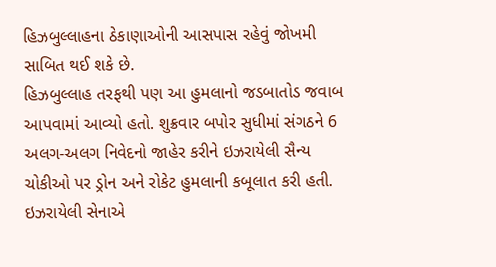હિઝબુલ્લાહના ઠેકાણાઓની આસપાસ રહેવું જોખમી સાબિત થઈ શકે છે.
હિઝબુલ્લાહ તરફથી પણ આ હુમલાનો જડબાતોડ જવાબ આપવામાં આવ્યો હતો. શુક્રવાર બપોર સુધીમાં સંગઠને 6 અલગ-અલગ નિવેદનો જાહેર કરીને ઇઝરાયેલી સૈન્ય ચોકીઓ પર ડ્રોન અને રોકેટ હુમલાની કબૂલાત કરી હતી. ઇઝરાયેલી સેનાએ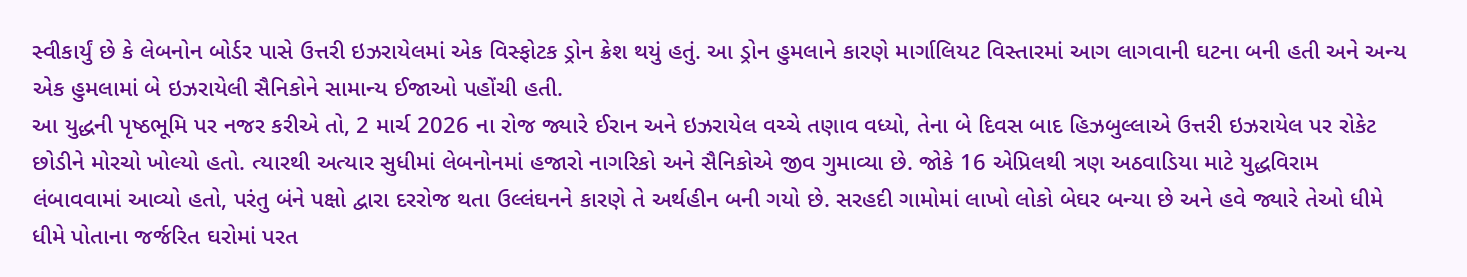સ્વીકાર્યું છે કે લેબનોન બોર્ડર પાસે ઉત્તરી ઇઝરાયેલમાં એક વિસ્ફોટક ડ્રોન ક્રેશ થયું હતું. આ ડ્રોન હુમલાને કારણે માર્ગાલિયટ વિસ્તારમાં આગ લાગવાની ઘટના બની હતી અને અન્ય એક હુમલામાં બે ઇઝરાયેલી સૈનિકોને સામાન્ય ઈજાઓ પહોંચી હતી.
આ યુદ્ધની પૃષ્ઠભૂમિ પર નજર કરીએ તો, 2 માર્ચ 2026 ના રોજ જ્યારે ઈરાન અને ઇઝરાયેલ વચ્ચે તણાવ વધ્યો, તેના બે દિવસ બાદ હિઝબુલ્લાએ ઉત્તરી ઇઝરાયેલ પર રોકેટ છોડીને મોરચો ખોલ્યો હતો. ત્યારથી અત્યાર સુધીમાં લેબનોનમાં હજારો નાગરિકો અને સૈનિકોએ જીવ ગુમાવ્યા છે. જોકે 16 એપ્રિલથી ત્રણ અઠવાડિયા માટે યુદ્ધવિરામ લંબાવવામાં આવ્યો હતો, પરંતુ બંને પક્ષો દ્વારા દરરોજ થતા ઉલ્લંઘનને કારણે તે અર્થહીન બની ગયો છે. સરહદી ગામોમાં લાખો લોકો બેઘર બન્યા છે અને હવે જ્યારે તેઓ ધીમે ધીમે પોતાના જર્જરિત ઘરોમાં પરત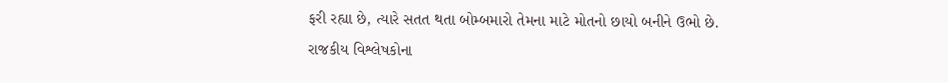ફરી રહ્યા છે, ત્યારે સતત થતા બોમ્બમારો તેમના માટે મોતનો છાયો બનીને ઉભો છે.
રાજકીય વિશ્લેષકોના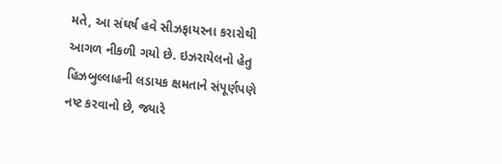મતે, આ સંઘર્ષ હવે સીઝફાયરના કરારોથી આગળ નીકળી ગયો છે. ઇઝરાયેલનો હેતુ હિઝબુલ્લાહની લડાયક ક્ષમતાને સંપૂર્ણપણે નષ્ટ કરવાનો છે, જ્યારે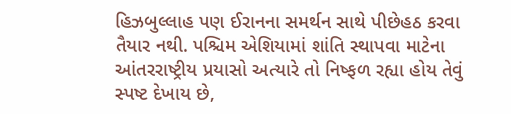હિઝબુલ્લાહ પણ ઈરાનના સમર્થન સાથે પીછેહઠ કરવા તૈયાર નથી. પશ્ચિમ એશિયામાં શાંતિ સ્થાપવા માટેના આંતરરાષ્ટ્રીય પ્રયાસો અત્યારે તો નિષ્ફળ રહ્યા હોય તેવું સ્પષ્ટ દેખાય છે,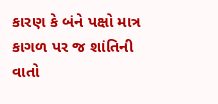કારણ કે બંને પક્ષો માત્ર કાગળ પર જ શાંતિની વાતો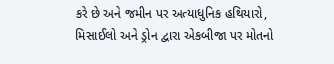કરે છે અને જમીન પર અત્યાધુનિક હથિયારો, મિસાઈલો અને ડ્રોન દ્વારા એકબીજા પર મોતનો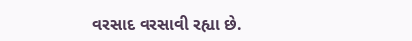વરસાદ વરસાવી રહ્યા છે.